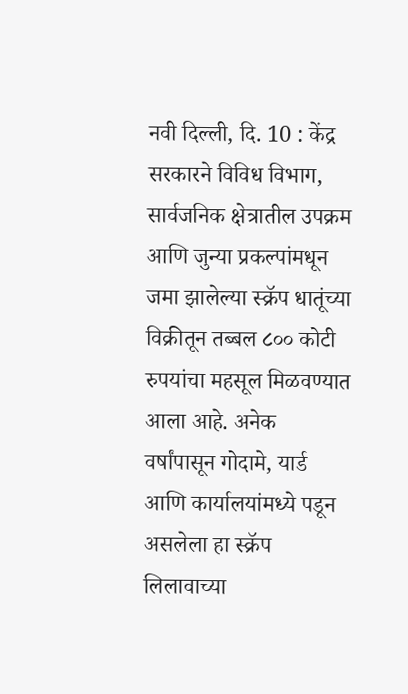नवी दिल्ली, दि. 10 : केंद्र सरकारने विविध विभाग, सार्वजनिक क्षेत्रातील उपक्रम आणि जुन्या प्रकल्पांमधून जमा झालेल्या स्क्रॅप धातूंच्या विक्रीतून तब्बल ८०० कोटी रुपयांचा महसूल मिळवण्यात आला आहे. अनेक वर्षांपासून गोदामे, यार्ड आणि कार्यालयांमध्ये पडून असलेला हा स्क्रॅप लिलावाच्या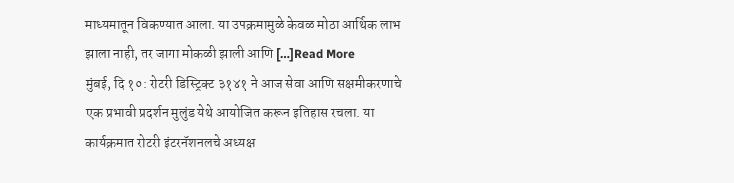माध्यमातून विकण्यात आला. या उपक्रमामुळे केवळ मोठा आर्थिक लाभ झाला नाही, तर जागा मोकळी झाली आणि […]Read More
मुंबई, दि १०: रोटरी डिस्ट्रिक्ट ३१४१ ने आज सेवा आणि सक्षमीकरणाचे एक प्रभावी प्रदर्शन मुलुंड येथे आयोजित करून इतिहास रचला. या कार्यक्रमात रोटरी इंटरनॅशनलचे अध्यक्ष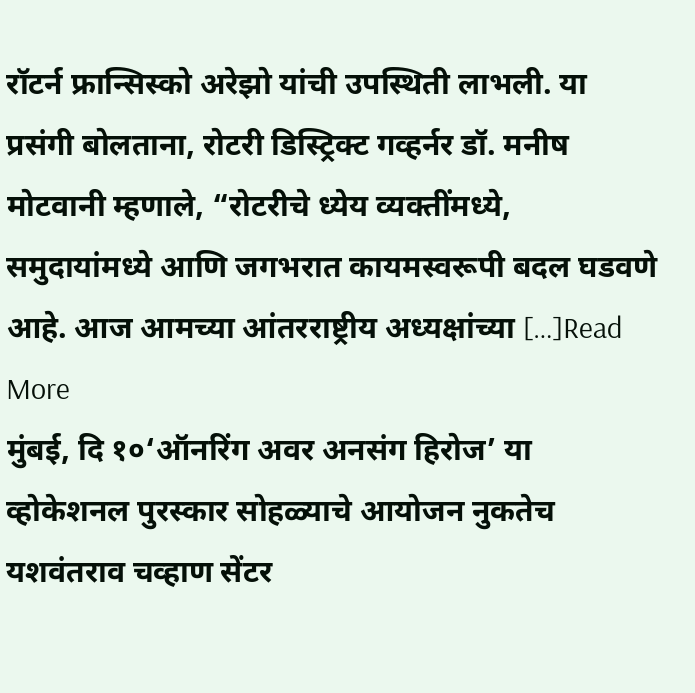रॉटर्न फ्रान्सिस्को अरेझो यांची उपस्थिती लाभली. या प्रसंगी बोलताना, रोटरी डिस्ट्रिक्ट गव्हर्नर डॉ. मनीष मोटवानी म्हणाले, “रोटरीचे ध्येय व्यक्तींमध्ये, समुदायांमध्ये आणि जगभरात कायमस्वरूपी बदल घडवणे आहे. आज आमच्या आंतरराष्ट्रीय अध्यक्षांच्या […]Read More
मुंबई, दि १०‘ऑनरिंग अवर अनसंग हिरोज’ या व्होकेशनल पुरस्कार सोहळ्याचे आयोजन नुकतेच यशवंतराव चव्हाण सेंटर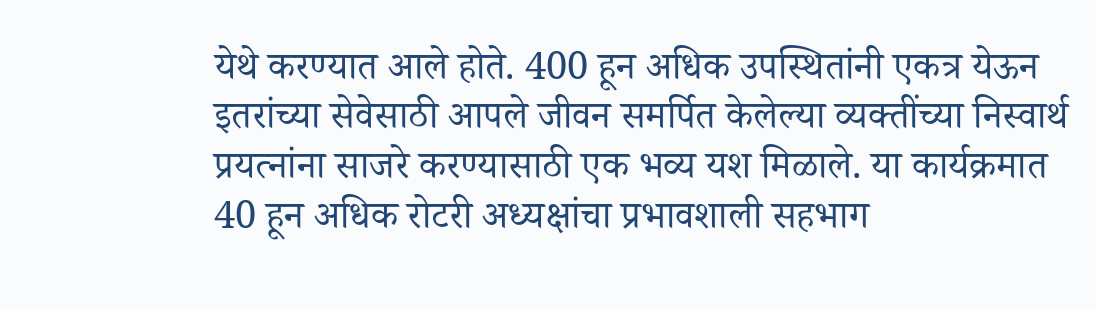येथे करण्यात आले होते. 400 हून अधिक उपस्थितांनी एकत्र येऊन इतरांच्या सेवेसाठी आपले जीवन समर्पित केलेल्या व्यक्तींच्या निस्वार्थ प्रयत्नांना साजरे करण्यासाठी एक भव्य यश मिळाले. या कार्यक्रमात 40 हून अधिक रोटरी अध्यक्षांचा प्रभावशाली सहभाग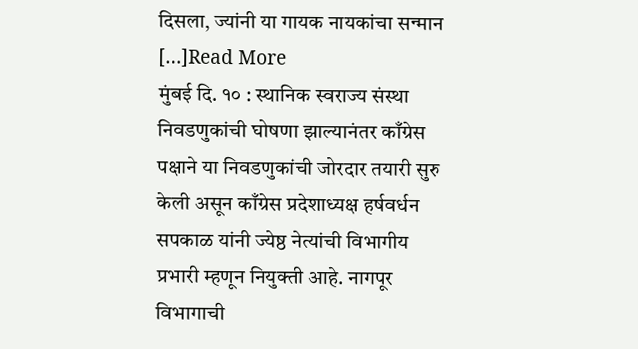दिसला, ज्यांनी या गायक नायकांचा सन्मान […]Read More
मुंबई दि. १० : स्थानिक स्वराज्य संस्था निवडणुकांची घोषणा झाल्यानंतर काँग्रेस पक्षाने या निवडणुकांची जोरदार तयारी सुरु केली असून काँग्रेस प्रदेशाध्यक्ष हर्षवर्धन सपकाळ यांनी ज्येष्ठ नेत्यांची विभागीय प्रभारी म्हणून नियुक्ती आहे. नागपूर विभागाची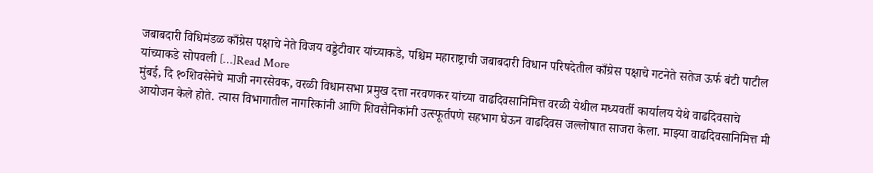जबाबदारी विधिमंडळ काँग्रेस पक्षाचे नेते विजय वड्डेटीवार यांच्याकडे, पश्चिम महाराष्ट्राची जबाबदारी विधान परिषदेतील काँग्रेस पक्षाचे गटनेते सतेज ऊर्फ बंटी पाटील यांच्याकडे सोपवली […]Read More
मुंबई, दि १०शिवसेनेचे माजी नगरसेवक, वरळी विधानसभा प्रमुख दत्ता नरवणकर यांच्या वाढदिवसानिमित्त वरळी येथील मध्यवर्ती कार्यालय येथे वाढदिवसाचे आयोजन केले होते. त्यास विभागातील नागरिकांनी आणि शिवसैनिकांनी उत्स्फूर्तपणे सहभाग घेऊन वाढदिवस जल्लोषात साजरा केला. माझ्या वाढदिवसानिमित्त मी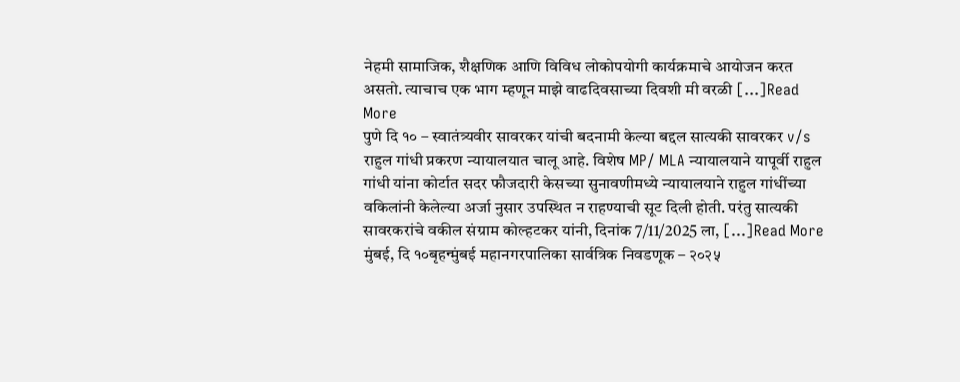नेहमी सामाजिक, शैक्षणिक आणि विविध लोकोपयोगी कार्यक्रमाचे आयोजन करत असतो. त्याचाच एक भाग म्हणून माझे वाढदिवसाच्या दिवशी मी वरळी […]Read More
पुणे दि १० – स्वातंत्र्यवीर सावरकर यांची बदनामी केल्या बद्दल सात्यकी सावरकर v/s राहुल गांधी प्रकरण न्यायालयात चालू आहे. विशेष MP/ MLA न्यायालयाने यापूर्वी राहुल गांधी यांना कोर्टात सदर फौजदारी केसच्या सुनावणीमध्ये न्यायालयाने राहुल गांधींच्या वकिलांनी केलेल्या अर्जा नुसार उपस्थित न राहण्याची सूट दिली होती. परंतु सात्यकी सावरकरांचे वकील संग्राम कोल्हटकर यांनी, दिनांक 7/11/2025 ला, […]Read More
मुंबई, दि १०बृहन्मुंबई महानगरपालिका सार्वत्रिक निवडणूक – २०२५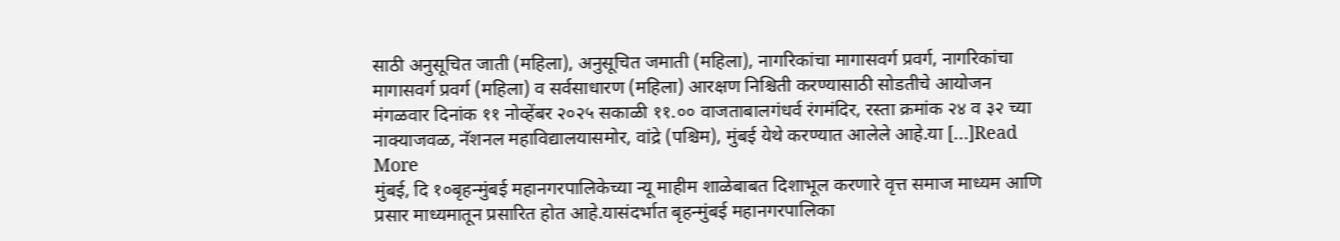साठी अनुसूचित जाती (महिला), अनुसूचित जमाती (महिला), नागरिकांचा मागासवर्ग प्रवर्ग, नागरिकांचा मागासवर्ग प्रवर्ग (महिला) व सर्वसाधारण (महिला) आरक्षण निश्चिती करण्यासाठी सोडतीचे आयोजन मंगळवार दिनांक ११ नोव्हेंबर २०२५ सकाळी ११.०० वाजताबालगंधर्व रंगमंदिर, रस्ता क्रमांक २४ व ३२ च्या नाक्याजवळ, नॅशनल महाविद्यालयासमोर, वांद्रे (पश्चिम), मुंबई येथे करण्यात आलेले आहे.या […]Read More
मुंबई, दि १०बृहन्मुंबई महानगरपालिकेच्या न्यू माहीम शाळेबाबत दिशाभूल करणारे वृत्त समाज माध्यम आणि प्रसार माध्यमातून प्रसारित होत आहे.यासंदर्भात बृहन्मुंबई महानगरपालिका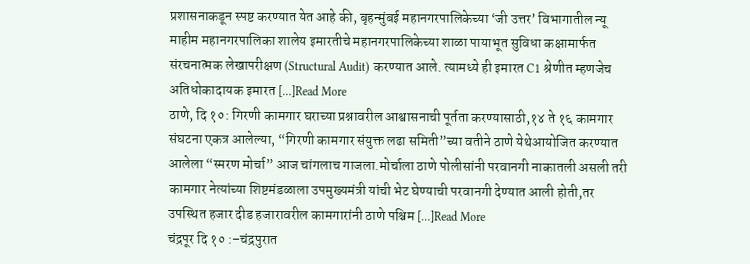प्रशासनाकडून स्पष्ट करण्यात येत आहे की, बृहन्मुंबई महानगरपालिकेच्या ‘जी उत्तर’ विभागातील न्यू माहीम महानगरपालिका शालेय इमारतीचे महानगरपालिकेच्या शाळा पायाभूत सुविधा कक्षामार्फत संरचनात्मक लेखापरीक्षण (Structural Audit) करण्यात आले. त्यामध्ये ही इमारत C1 श्रेणीत म्हणजेच अतिधोकादायक इमारत […]Read More
ठाणे, दि १०: गिरणी कामगार घराच्या प्रश्नावरील आश्वासनाची पूर्तता करण्यासाठी,१४ ते १६ कामगार संघटना एकत्र आलेल्या, “गिरणी कामगार संयुक्त लढा समिती”च्या वतीने ठाणे येथेआयोजित करण्यात आलेला “स्मरण मोर्चा” आज चांगलाच गाजला.मोर्चाला ठाणे पोलीसांनी परवानगी नाकातली असली तरी कामगार नेत्यांच्या शिष्टमंडळाला उपमुख्यमंत्री यांची भेट घेण्याची परवानगी देण्यात आली होती,तर उपस्थित हजार दीड हजारावरील कामगारांनी ठाणे पश्चिम […]Read More
चंद्रपूर दि १० :–चंद्रपुरात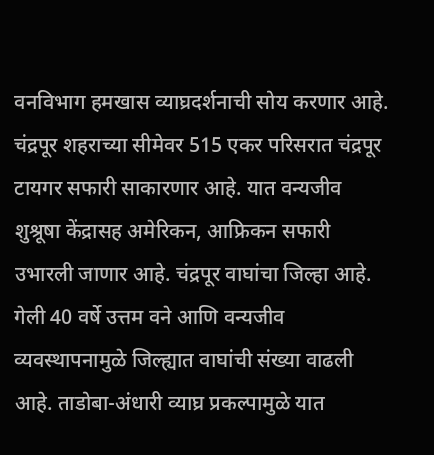वनविभाग हमखास व्याघ्रदर्शनाची सोय करणार आहे. चंद्रपूर शहराच्या सीमेवर 515 एकर परिसरात चंद्रपूर टायगर सफारी साकारणार आहे. यात वन्यजीव शुश्रूषा केंद्रासह अमेरिकन, आफ्रिकन सफारी उभारली जाणार आहे. चंद्रपूर वाघांचा जिल्हा आहे. गेली 40 वर्षे उत्तम वने आणि वन्यजीव व्यवस्थापनामुळे जिल्ह्यात वाघांची संख्या वाढली आहे. ताडोबा-अंधारी व्याघ्र प्रकल्पामुळे यात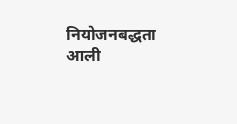नियोजनबद्धता आली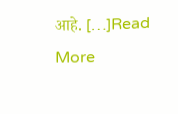आहे. […]Read More